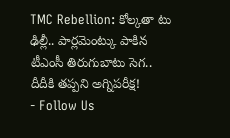TMC Rebellion: కోల్కతా టు ఢిల్లీ.. పార్లమెంట్కు పాకిన టీఎంసీ తిరుగుబాటు సెగ.. దీదీకి తప్పని అగ్నిపరీక్ష!
- Follow Us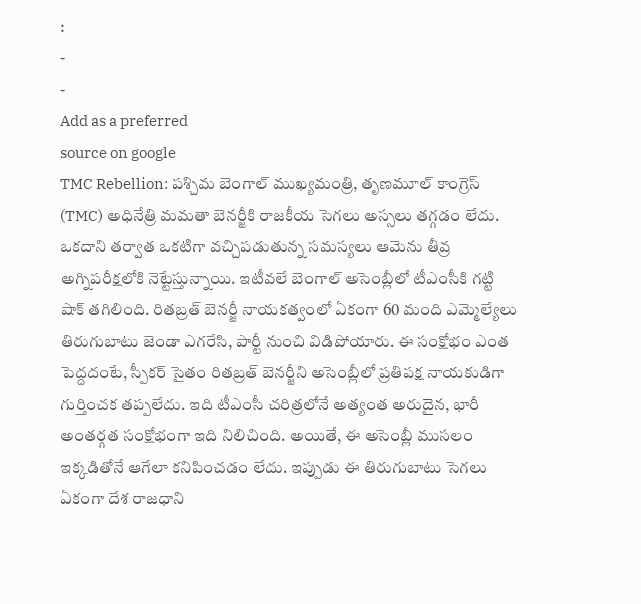:
-
-
Add as a preferred
source on google
TMC Rebellion: పశ్చిమ బెంగాల్ ముఖ్యమంత్రి, తృణమూల్ కాంగ్రెస్ (TMC) అధినేత్రి మమతా బెనర్జీకి రాజకీయ సెగలు అస్సలు తగ్గడం లేదు. ఒకదాని తర్వాత ఒకటిగా వచ్చిపడుతున్న సమస్యలు ఆమెను తీవ్ర అగ్నిపరీక్షలోకి నెట్టేస్తున్నాయి. ఇటీవలే బెంగాల్ అసెంబ్లీలో టీఎంసీకి గట్టి షాక్ తగిలింది. రితబ్రత్ బెనర్జీ నాయకత్వంలో ఏకంగా 60 మంది ఎమ్మెల్యేలు తిరుగుబాటు జెండా ఎగరేసి, పార్టీ నుంచి విడిపోయారు. ఈ సంక్షోభం ఎంత పెద్దదంటే, స్పీకర్ సైతం రితబ్రత్ బెనర్జీని అసెంబ్లీలో ప్రతిపక్ష నాయకుడిగా గుర్తించక తప్పలేదు. ఇది టీఎంసీ చరిత్రలోనే అత్యంత అరుదైన, భారీ అంతర్గత సంక్షోభంగా ఇది నిలిచింది. అయితే, ఈ అసెంబ్లీ ముసలం ఇక్కడితోనే ఆగేలా కనిపించడం లేదు. ఇప్పుడు ఈ తిరుగుబాటు సెగలు ఏకంగా దేశ రాజధాని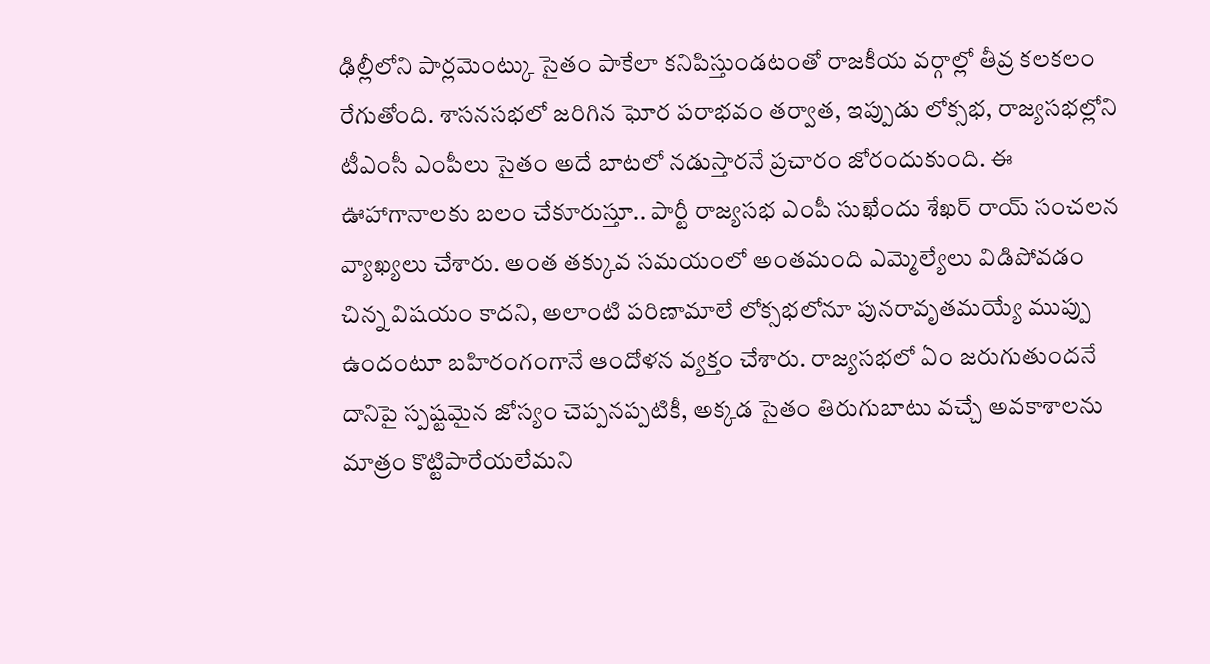ఢిల్లీలోని పార్లమెంట్కు సైతం పాకేలా కనిపిస్తుండటంతో రాజకీయ వర్గాల్లో తీవ్ర కలకలం రేగుతోంది. శాసనసభలో జరిగిన ఘోర పరాభవం తర్వాత, ఇప్పుడు లోక్సభ, రాజ్యసభల్లోని టీఎంసీ ఎంపీలు సైతం అదే బాటలో నడుస్తారనే ప్రచారం జోరందుకుంది. ఈ ఊహాగానాలకు బలం చేకూరుస్తూ.. పార్టీ రాజ్యసభ ఎంపీ సుఖేందు శేఖర్ రాయ్ సంచలన వ్యాఖ్యలు చేశారు. అంత తక్కువ సమయంలో అంతమంది ఎమ్మెల్యేలు విడిపోవడం చిన్న విషయం కాదని, అలాంటి పరిణామాలే లోక్సభలోనూ పునరావృతమయ్యే ముప్పు ఉందంటూ బహిరంగంగానే ఆందోళన వ్యక్తం చేశారు. రాజ్యసభలో ఏం జరుగుతుందనే దానిపై స్పష్టమైన జోస్యం చెప్పనప్పటికీ, అక్కడ సైతం తిరుగుబాటు వచ్చే అవకాశాలను మాత్రం కొట్టిపారేయలేమని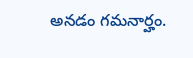అనడం గమనార్హం.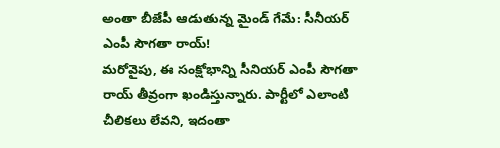అంతా బీజేపీ ఆడుతున్న మైండ్ గేమే: సీనీయర్ ఎంపీ సౌగతా రాయ్!
మరోవైపు, ఈ సంక్షోభాన్ని సీనియర్ ఎంపీ సౌగతా రాయ్ తీవ్రంగా ఖండిస్తున్నారు. పార్టీలో ఎలాంటి చీలికలు లేవని, ఇదంతా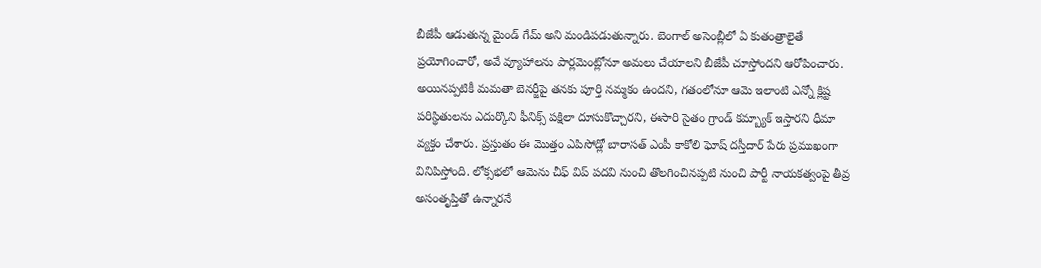బీజేపీ ఆడుతున్న మైండ్ గేమ్ అని మండిపడుతున్నారు. బెంగాల్ అసెంబ్లీలో ఏ కుతంత్రాలైతే ప్రయోగించారో, అవే వ్యూహాలను పార్లమెంట్లోనూ అమలు చేయాలని బీజేపీ చూస్తోందని ఆరోపించారు. అయినప్పటికీ మమతా బెనర్జీపై తనకు పూర్తి నమ్మకం ఉందని, గతంలోనూ ఆమె ఇలాంటి ఎన్నో క్లిష్ట పరిస్థితులను ఎదుర్కొని ఫీనిక్స్ పక్షిలా దూసుకొచ్చారని, ఈసారి సైతం గ్రాండ్ కమ్బ్యాక్ ఇస్తారని ధీమా వ్యక్తం చేశారు. ప్రస్తుతం ఈ మొత్తం ఎపిసోడ్లో బారాసత్ ఎంపీ కాకోలి ఘోష్ దస్తీదార్ పేరు ప్రముఖంగా వినిపిస్తోంది. లోక్సభలో ఆమెను చీఫ్ విప్ పదవి నుంచి తొలగించినప్పటి నుంచి పార్టీ నాయకత్వంపై తీవ్ర అసంతృప్తితో ఉన్నారనే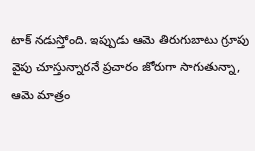టాక్ నడుస్తోంది. ఇప్పుడు ఆమె తిరుగుబాటు గ్రూపు వైపు చూస్తున్నారనే ప్రచారం జోరుగా సాగుతున్నా, ఆమె మాత్రం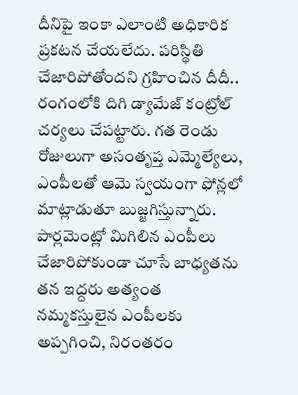దీనిపై ఇంకా ఎలాంటి అధికారిక ప్రకటన చేయలేదు. పరిస్థితి చేజారిపోతోందని గ్రహించిన దీదీ.. రంగంలోకి దిగి డ్యామేజ్ కంట్రోల్ చర్యలు చేపట్టారు. గత రెండు రోజులుగా అసంతృప్త ఎమ్మెల్యేలు, ఎంపీలతో ఆమె స్వయంగా ఫోన్లలో మాట్లాడుతూ బుజ్జగిస్తున్నారు. పార్లమెంట్లో మిగిలిన ఎంపీలు చేజారిపోకుండా చూసే బాధ్యతను తన ఇద్దరు అత్యంత నమ్మకస్తులైన ఎంపీలకు అప్పగించి, నిరంతరం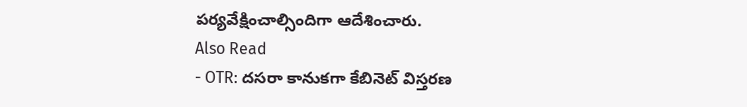పర్యవేక్షించాల్సిందిగా ఆదేశించారు.
Also Read
- OTR: దసరా కానుకగా కేబినెట్ విస్తరణ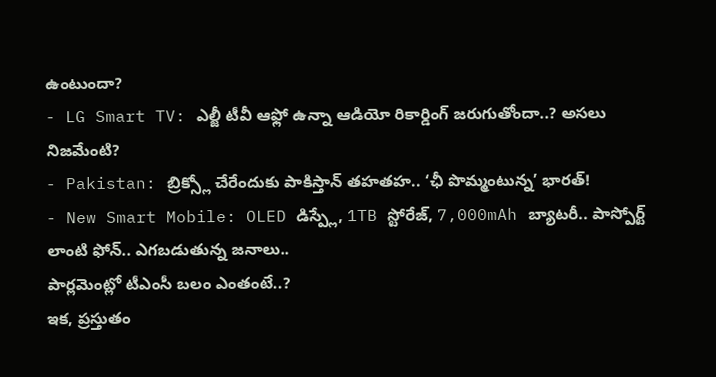ఉంటుందా?
- LG Smart TV: ఎల్జీ టీవీ ఆఫ్లో ఉన్నా ఆడియో రికార్డింగ్ జరుగుతోందా..? అసలు నిజమేంటి?
- Pakistan: బ్రిక్స్లో చేరేందుకు పాకిస్తాన్ తహతహ.. ‘ఛీ పొమ్మంటున్న’ భారత్!
- New Smart Mobile: OLED డిస్ప్లే, 1TB స్టోరేజ్, 7,000mAh బ్యాటరీ.. పాస్పోర్ట్ లాంటి ఫోన్.. ఎగబడుతున్న జనాలు..
పార్లమెంట్లో టీఎంసీ బలం ఎంతంటే..?
ఇక, ప్రస్తుతం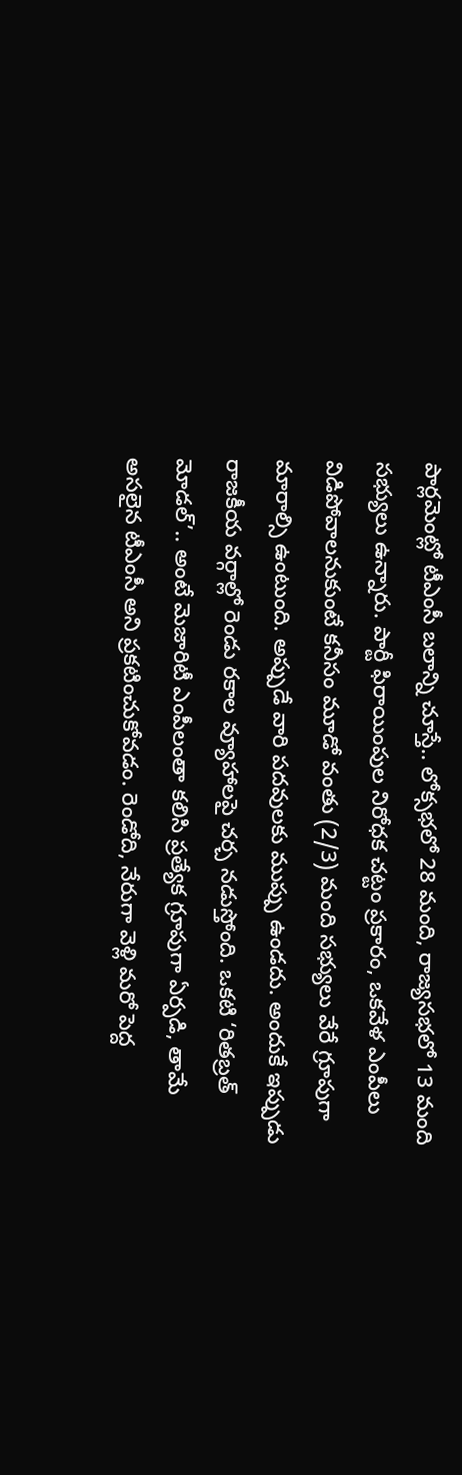పార్లమెంట్లో టీఎంసీ బలాన్ని చూస్తే.. లోక్సభలో 28 మంది, రాజ్యసభలో 13 మంది సభ్యులు ఉన్నారు. పార్టీ ఫిరాయింపుల నిరోధక చట్టం ప్రకారం, ఒకవేళ ఎంపీలు విడిపోవాలనుకుంటే కనీసం మూడో వంతు (2/3) మంది సభ్యులు వేరే గ్రూపుగా మారాల్సి ఉంటుంది. అప్పుడే వారి పదవులకు ముప్పు ఉండదు. అందుకే ఇప్పుడు రాజకీయ వర్గాల్లో రెండు రకాల వ్యూహాలపై చర్చ నడుస్తోంది. ఒకటి ‘రితబ్రత్ మోడల్’.. అంటే మెజారిటీ ఎంపీలంతా కలిసి ప్రత్యేక గ్రూపుగా ఏర్పడి, తామే అసలైన టీఎంసీ అని ప్రకటించుకోవడం. రెండోది, నేరుగా వెళ్లి మరో పెద్ద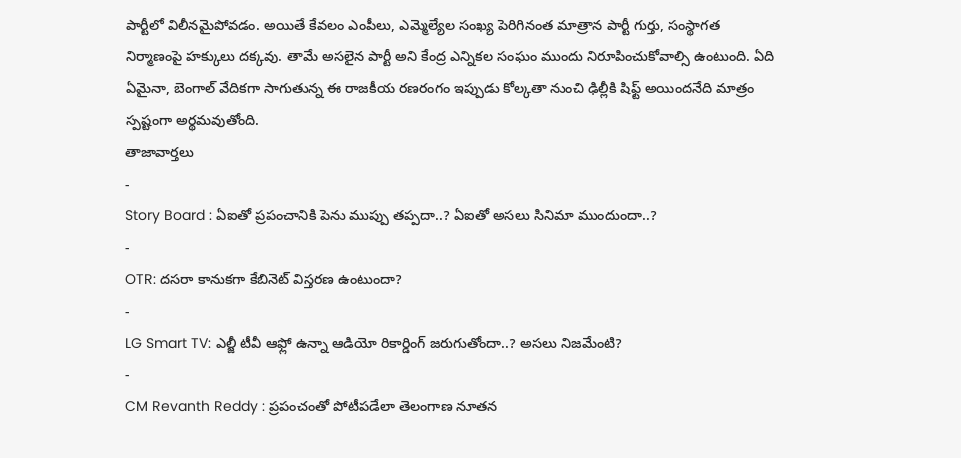పార్టీలో విలీనమైపోవడం. అయితే కేవలం ఎంపీలు, ఎమ్మెల్యేల సంఖ్య పెరిగినంత మాత్రాన పార్టీ గుర్తు, సంస్థాగత నిర్మాణంపై హక్కులు దక్కవు. తామే అసలైన పార్టీ అని కేంద్ర ఎన్నికల సంఘం ముందు నిరూపించుకోవాల్సి ఉంటుంది. ఏది ఏమైనా, బెంగాల్ వేదికగా సాగుతున్న ఈ రాజకీయ రణరంగం ఇప్పుడు కోల్కతా నుంచి ఢిల్లీకి షిఫ్ట్ అయిందనేది మాత్రం స్పష్టంగా అర్థమవుతోంది.
తాజావార్తలు
-
Story Board : ఏఐతో ప్రపంచానికి పెను ముప్పు తప్పదా..? ఏఐతో అసలు సినిమా ముందుందా..?
-
OTR: దసరా కానుకగా కేబినెట్ విస్తరణ ఉంటుందా?
-
LG Smart TV: ఎల్జీ టీవీ ఆఫ్లో ఉన్నా ఆడియో రికార్డింగ్ జరుగుతోందా..? అసలు నిజమేంటి?
-
CM Revanth Reddy : ప్రపంచంతో పోటీపడేలా తెలంగాణ నూతన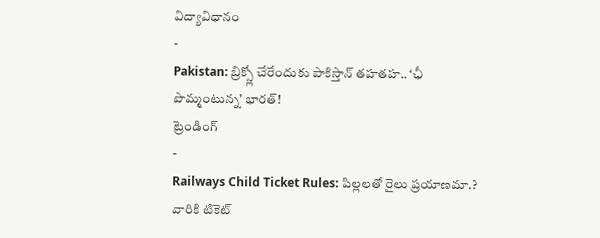విద్యావిధానం
-
Pakistan: బ్రిక్స్లో చేరేందుకు పాకిస్తాన్ తహతహ.. ‘ఛీ పొమ్మంటున్న’ భారత్!
ట్రెండింగ్
-
Railways Child Ticket Rules: పిల్లలతో రైలు ప్రయాణమా.? వారికి టికెట్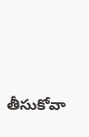తీసుకోవా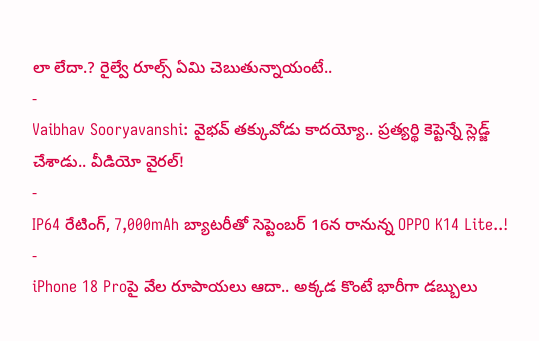లా లేదా.? రైల్వే రూల్స్ ఏమి చెబుతున్నాయంటే..
-
Vaibhav Sooryavanshi: వైభవ్ తక్కువోడు కాదయ్యో.. ప్రత్యర్థి కెప్టెన్నే స్లెడ్జ్ చేశాడు.. వీడియో వైరల్!
-
IP64 రేటింగ్, 7,000mAh బ్యాటరీతో సెప్టెంబర్ 16న రానున్న OPPO K14 Lite..!
-
iPhone 18 Proపై వేల రూపాయలు ఆదా.. అక్కడ కొంటే భారీగా డబ్బులు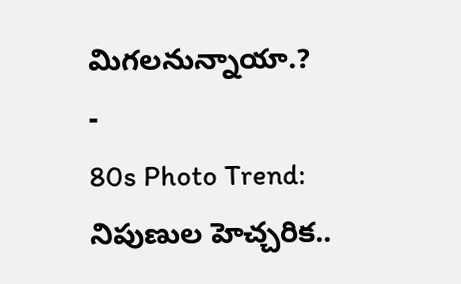మిగలనున్నాయా.?
-
80s Photo Trend: నిపుణుల హెచ్చరిక..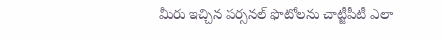మీరు ఇచ్చిన పర్సనల్ ఫొటోలను చాట్జీపీటీ ఎలా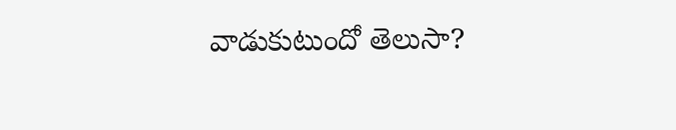వాడుకుటుందో తెలుసా?